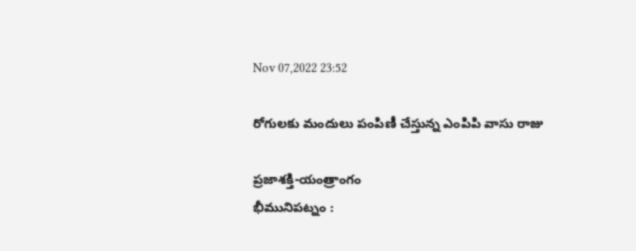Nov 07,2022 23:52

రోగులకు మందులు పంపిణీ చేస్తున్న ఎంపిపి వాసు రాజు

ప్రజాశక్తి-యంత్రాంగం
భీమునిపట్నం :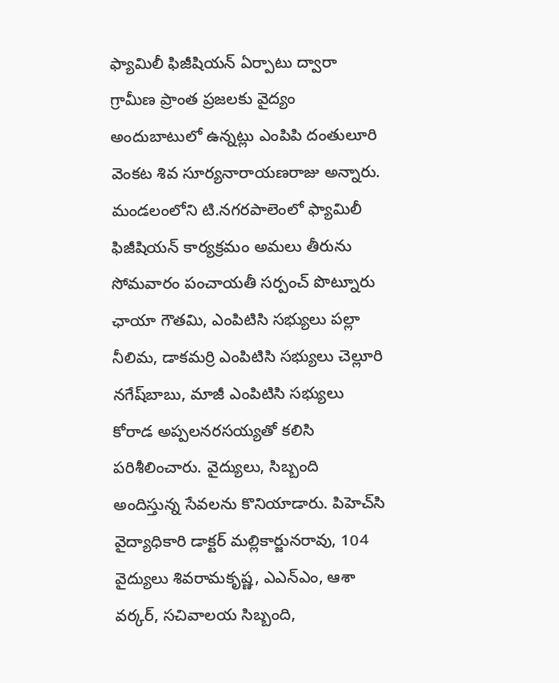ఫ్యామిలీ ఫిజీషియన్‌ ఏర్పాటు ద్వారా గ్రామీణ ప్రాంత ప్రజలకు వైద్యం అందుబాటులో ఉన్నట్లు ఎంపిపి దంతులూరి వెంకట శివ సూర్యనారాయణరాజు అన్నారు. మండలంలోని టి.నగరపాలెంలో ఫ్యామిలీ ఫిజీషియన్‌ కార్యక్రమం అమలు తీరును సోమవారం పంచాయతీ సర్పంచ్‌ పొట్నూరు ఛాయా గౌతమి, ఎంపిటిసి సభ్యులు పల్లా నీలిమ, డాకమర్రి ఎంపిటిసి సభ్యులు చెల్లూరి నగేష్‌బాబు, మాజీ ఎంపిటిసి సభ్యులు కోరాడ అప్పలనరసయ్యతో కలిసి పరిశీలించారు. వైద్యులు, సిబ్బంది అందిస్తున్న సేవలను కొనియాడారు. పిహెచ్‌సి వైద్యాధికారి డాక్టర్‌ మల్లికార్జునరావు, 104 వైద్యులు శివరామకృష్ణ, ఎఎన్‌ఎం, ఆశా వర్కర్‌, సచివాలయ సిబ్బంది,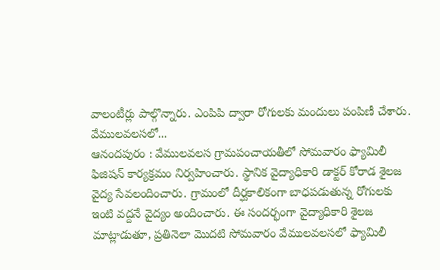వాలంటీర్లు పాల్గొన్నారు. ఎంపిపి ద్వారా రోగులకు మందులు పంపిణీ చేశారు.
వేములవలసలో...
ఆనందపురం : వేములవలస గ్రామపంచాయతీలో సోమవారం ఫ్యామిలీ ఫిజిషన్‌ కార్యక్రమం నిర్వహించారు. స్థానిక వైద్యాధికారి డాక్టర్‌ కోరాడ శైలజ వైద్య సేవలందించారు. గ్రామంలో దీర్ఘకాలికంగా బాధపడుతున్న రోగులకు ఇంటి వద్దనే వైద్యం అందించారు. ఈ సందర్భంగా వైద్యాధికారి శైలజ మాట్లాడుతూ, ప్రతినెలా మొదటి సోమవారం వేములవలసలో ఫ్యామిలీ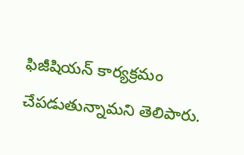ఫిజీషియన్‌ కార్యక్రమం చేపడుతున్నామని తెలిపారు.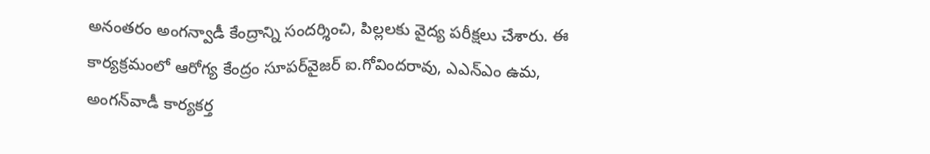అనంతరం అంగన్వాడీ కేంద్రాన్ని సందర్శించి, పిల్లలకు వైద్య పరీక్షలు చేశారు. ఈ కార్యక్రమంలో ఆరోగ్య కేంద్రం సూపర్‌వైజర్‌ ఐ.గోవిందరావు, ఎఎన్‌ఎం ఉమ, అంగన్‌వాడీ కార్యకర్త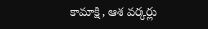కామాక్షి, ఆశ వర్కర్లు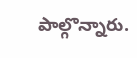పాల్గొన్నారు.